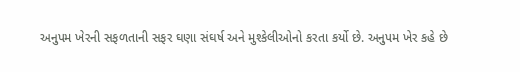અનુપમ ખેરની સફળતાની સફર ઘણા સંઘર્ષ અને મુશ્કેલીઓનો કરતા કર્યો છે. અનુપમ ખેર કહે છે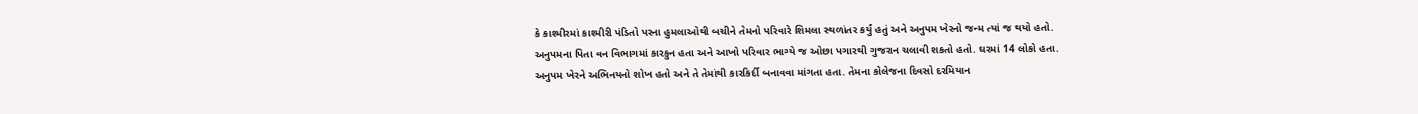કે કાશ્મીરમાં કાશ્મીરી પંડિતો પરના હુમલાઓથી બચીને તેમનો પરિવારે શિમલા સ્થળાંતર કર્યું હતું અને અનુપમ ખેરનો જન્મ ત્યાં જ થયો હતો.
અનુપમના પિતા વન વિભાગમાં કારકુન હતા અને આખો પરિવાર ભાગ્યે જ ઓછા પગારથી ગુજરાન ચલાવી શકતો હતો. ઘરમાં 14 લોકો હતા.
અનુપમ ખેરને અભિનયનો શોખ હતો અને તે તેમાંથી કારકિર્દી બનાવવા માંગતા હતા. તેમના કોલેજના દિવસો દરમિયાન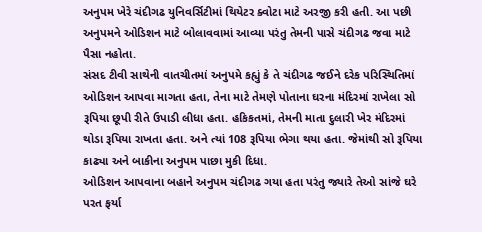અનુપમ ખેરે ચંદીગઢ યુનિવર્સિટીમાં થિયેટર ક્વોટા માટે અરજી કરી હતી. આ પછી અનુપમને ઓડિશન માટે બોલાવવામાં આવ્યા પરંતુ તેમની પાસે ચંદીગઢ જવા માટે પૈસા નહોતા.
સંસદ ટીવી સાથેની વાતચીતમાં અનુપમે કહ્યું કે તે ચંદીગઢ જઈને દરેક પરિસ્થિતિમાં ઓડિશન આપવા માગતા હતા, તેના માટે તેમણે પોતાના ઘરના મંદિરમાં રાખેલા સો રૂપિયા છૂપી રીતે ઉપાડી લીધા હતા. હકિકતમાં, તેમની માતા દુલારી ખેર મંદિરમાં થોડા રૂપિયા રાખતા હતા. અને ત્યાં 108 રૂપિયા ભેગા થયા હતા. જેમાંથી સો રૂપિયા કાઢ્યા અને બાકીના અનુપમ પાછા મુકી દિધા.
ઓડિશન આપવાના બહાને અનુપમ ચંદીગઢ ગયા હતા પરંતુ જ્યારે તેઓ સાંજે ઘરે પરત ફર્યા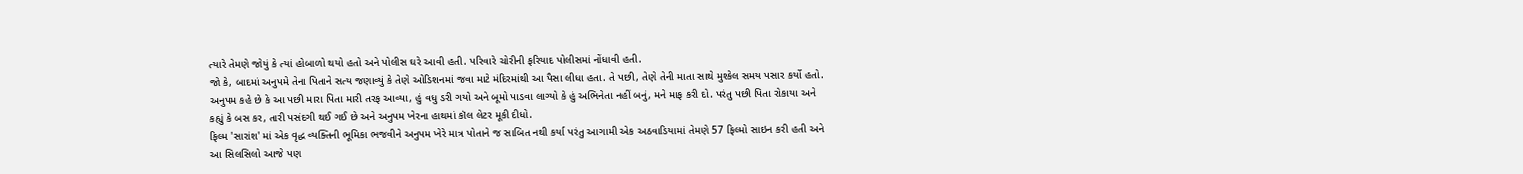ત્યારે તેમણે જોયું કે ત્યાં હોબાળો થયો હતો અને પોલીસ ઘરે આવી હતી. પરિવારે ચોરીની ફરિયાદ પોલીસમાં નોંધાવી હતી.
જો કે, બાદમાં અનુપમે તેના પિતાને સત્ય જણાવ્યું કે તેણે ઓડિશનમાં જવા માટે મંદિરમાંથી આ પૈસા લીધા હતા. તે પછી, તેણે તેની માતા સાથે મુશ્કેલ સમય પસાર કર્યો હતો.
અનુપમ કહે છે કે આ પછી મારા પિતા મારી તરફ આવ્યા, હું વધુ ડરી ગયો અને બૂમો પાડવા લાગ્યો કે હું અભિનેતા નહીં બનું, મને માફ કરી દો. પરંતુ પછી પિતા રોકાયા અને કહ્યું કે બસ કર, તારી પસંદગી થઈ ગઈ છે અને અનુપમ ખેરના હાથમાં કૉલ લેટર મૂકી દીધો.
ફિલ્મ 'સારાંશ' માં એક વૃદ્ધ વ્યક્તિની ભૂમિકા ભજવીને અનુપમ ખેરે માત્ર પોતાને જ સાબિત નથી કર્યા પરંતુ આગામી એક અઠવાડિયામાં તેમણે 57 ફિલ્મો સાઇન કરી હતી અને આ સિલસિલો આજે પણ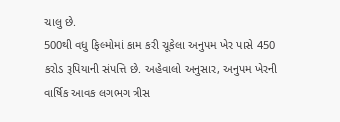ચાલુ છે.
500થી વધુ ફિલ્મોમાં કામ કરી ચૂકેલા અનુપમ ખેર પાસે 450 કરોડ રૂપિયાની સંપત્તિ છે. અહેવાલો અનુસાર, અનુપમ ખેરની વાર્ષિક આવક લગભગ ત્રીસ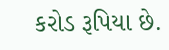કરોડ રૂપિયા છે.